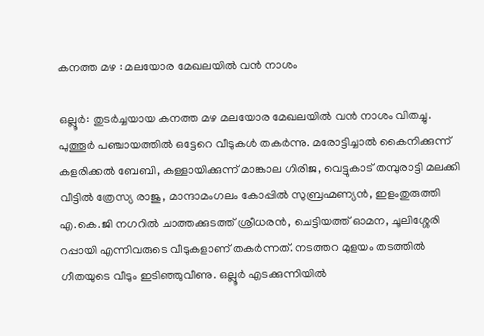കനത്ത മഴ : മലയോര മേഖലയിൽ വൻ നാശം

ഒല്ലൂർ: തുടർച്ചയായ കനത്ത മഴ മലയോര മേഖലയിൽ വൻ നാശം വിതച്ചു. പുത്തൂർ പഞ്ചായത്തിൽ ഒട്ടേറെ വീടുകൾ തകർന്നു. മരോട്ടിച്ചാൽ കൈനിക്കുന്ന് കളരിക്കൽ ബേബി, കള്ളായിക്കുന്ന് മാങ്കാല ഗിരിജ, വെട്ടുകാട് തമ്പുരാട്ടി മലക്കി വീട്ടിൽ ത്രേസ്യ രാജു, മാന്ദാമംഗലം കോപ്പിൽ സുബ്രഹ്മണ്യൻ, ഇളംതുരുത്തി എ.കെ.ജി നഗറിൽ ചാത്തക്കുടത്ത് ശ്രീധരൻ, ചെട്ടിയത്ത് ഓമന, ചൂലിശ്ശേരി റപ്പായി എന്നിവരുടെ വീടുകളാണ് തകർന്നത്. നടത്തറ മുളയം തടത്തിൽ ഗീതയുടെ വീടും ഇടിഞ്ഞുവീണു. ഒല്ലൂർ എടക്കുന്നിയിൽ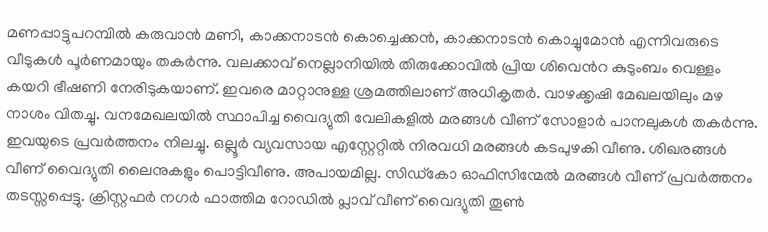മണപ്പാട്ടുപറമ്പിൽ കരുവാൻ മണി, കാക്കനാടൻ കൊച്ചെക്കൻ, കാക്കനാടൻ കൊച്ചുമോൻ എന്നിവരുടെ വീടുകൾ പൂർണമായും തകർന്നു. വലക്കാവ് നെല്ലാനിയിൽ തിരുക്കോവിൽ പ്രിയ ശിവെൻറ കുടുംബം വെള്ളം കയറി ഭീഷണി നേരിടുകയാണ്. ഇവരെ മാറ്റാനുള്ള ശ്രമത്തിലാണ് അധികൃതർ. വാഴക്കൃഷി മേഖലയിലും മഴ നാശം വിതച്ചു. വനമേഖലയിൽ സ്ഥാപിച്ച വൈദ്യുതി വേലികളിൽ മരങ്ങൾ വീണ് സോളാർ പാനലുകൾ തകർന്നു. ഇവയുടെ പ്രവർത്തനം നിലച്ചു. ഒല്ലൂർ വ്യവസായ എസ്റ്റേറ്റിൽ നിരവധി മരങ്ങൾ കടപുഴകി വീണു. ശിഖരങ്ങൾ വീണ് വൈദ്യുതി ലൈനുകളും പൊട്ടിവീണു. അപായമില്ല. സിഡ്‌കോ ഓഫിസിന്മേൽ മരങ്ങൾ വീണ് പ്രവർത്തനം തടസ്സപ്പെട്ടു. ക്രിസ്റ്റഫർ നഗർ ഫാത്തിമ റോഡിൽ പ്ലാവ് വീണ് വൈദ്യുതി തൂൺ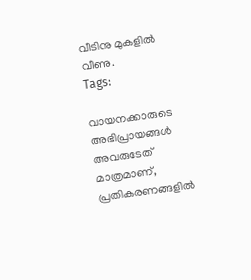വീടിനു മുകളിൽ വീണു.
Tags:

വായനക്കാരുടെ അഭിപ്രായങ്ങള്‍ അവരുടേത് മാത്രമാണ്, പ്രതികരണങ്ങളിൽ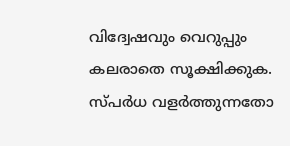വിദ്വേഷവും വെറുപ്പും കലരാതെ സൂക്ഷിക്കുക. സ്പർധ വളർത്തുന്നതോ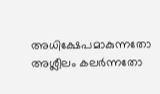അധിക്ഷേപമാകുന്നതോ അശ്ലീലം കലർന്നതോ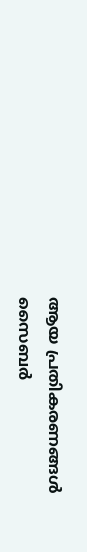ആയ പ്രതികരണങ്ങൾ സൈബർ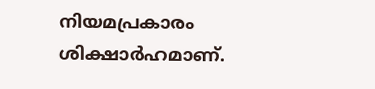നിയമപ്രകാരം ശിക്ഷാർഹമാണ്.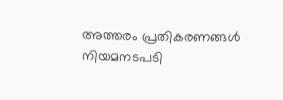അത്തരം പ്രതികരണങ്ങൾ നിയമനടപടി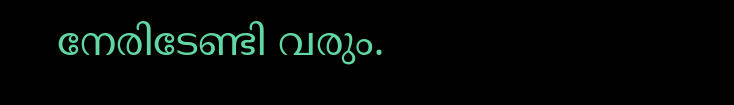നേരിടേണ്ടി വരും.